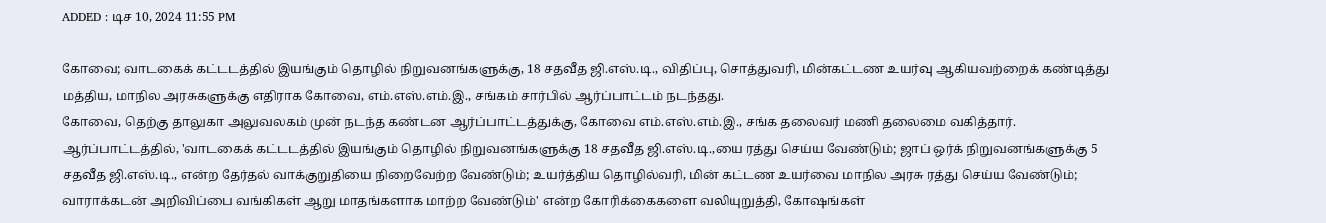ADDED : டிச 10, 2024 11:55 PM

கோவை; வாடகைக் கட்டடத்தில் இயங்கும் தொழில் நிறுவனங்களுக்கு, 18 சதவீத ஜி.எஸ்.டி., விதிப்பு, சொத்துவரி, மின்கட்டண உயர்வு ஆகியவற்றைக் கண்டித்து மத்திய, மாநில அரசுகளுக்கு எதிராக கோவை, எம்.எஸ்.எம்.இ., சங்கம் சார்பில் ஆர்ப்பாட்டம் நடந்தது.
கோவை, தெற்கு தாலுகா அலுவலகம் முன் நடந்த கண்டன ஆர்ப்பாட்டத்துக்கு, கோவை எம்.எஸ்.எம்.இ., சங்க தலைவர் மணி தலைமை வகித்தார்.
ஆர்ப்பாட்டத்தில், 'வாடகைக் கட்டடத்தில் இயங்கும் தொழில் நிறுவனங்களுக்கு 18 சதவீத ஜி.எஸ்.டி.,யை ரத்து செய்ய வேண்டும்; ஜாப் ஒர்க் நிறுவனங்களுக்கு 5 சதவீத ஜி.எஸ்.டி., என்ற தேர்தல் வாக்குறுதியை நிறைவேற்ற வேண்டும்; உயர்த்திய தொழில்வரி, மின் கட்டண உயர்வை மாநில அரசு ரத்து செய்ய வேண்டும்; வாராக்கடன் அறிவிப்பை வங்கிகள் ஆறு மாதங்களாக மாற்ற வேண்டும்' என்ற கோரிக்கைகளை வலியுறுத்தி, கோஷங்கள்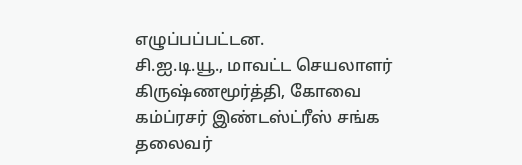எழுப்பப்பட்டன.
சி.ஐ.டி.யூ., மாவட்ட செயலாளர் கிருஷ்ணமூர்த்தி, கோவை கம்ப்ரசர் இண்டஸ்ட்ரீஸ் சங்க தலைவர்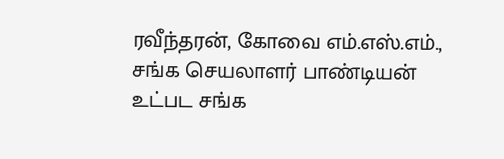ரவீந்தரன், கோவை எம்.எஸ்.எம்., சங்க செயலாளர் பாண்டியன் உட்பட சங்க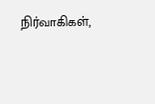நிர்வாகிகள்,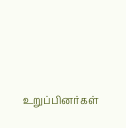உறுப்பினர்கள்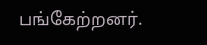பங்கேற்றனர்.